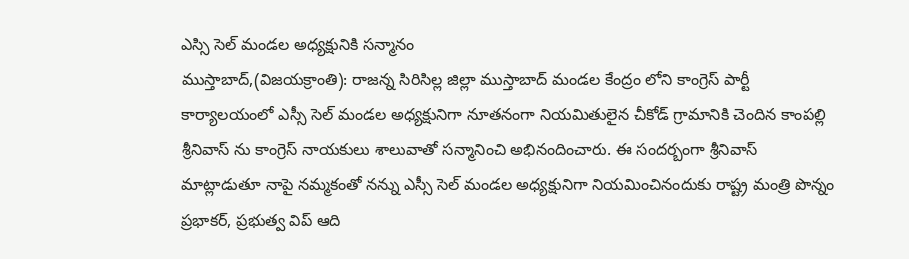ఎస్సి సెల్ మండల అధ్యక్షునికి సన్మానం
ముస్తాబాద్,(విజయక్రాంతి): రాజన్న సిరిసిల్ల జిల్లా ముస్తాబాద్ మండల కేంద్రం లోని కాంగ్రెస్ పార్టీ కార్యాలయంలో ఎస్సీ సెల్ మండల అధ్యక్షునిగా నూతనంగా నియమితులైన చీకోడ్ గ్రామానికి చెందిన కాంపల్లి శ్రీనివాస్ ను కాంగ్రెస్ నాయకులు శాలువాతో సన్మానించి అభినందించారు. ఈ సందర్బంగా శ్రీనివాస్ మాట్లాడుతూ నాపై నమ్మకంతో నన్ను ఎస్సీ సెల్ మండల అధ్యక్షునిగా నియమించినందుకు రాష్ట్ర మంత్రి పొన్నం ప్రభాకర్, ప్రభుత్వ విప్ ఆది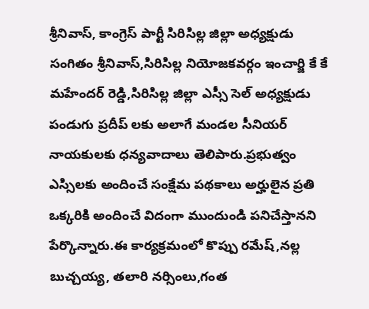శ్రీనివాస్, కాంగ్రెస్ పార్టీ సిరిసిల్ల జిల్లా అధ్యక్షుడు సంగితం శ్రీనివాస్,సిరిసిల్ల నియోజకవర్గం ఇంచార్జి కే కే మహేందర్ రెడ్డి,సిరిసిల్ల జిల్లా ఎస్సీ సెల్ అధ్యక్షుడు పండుగు ప్రదీప్ లకు అలాగే మండల సీనియర్ నాయకులకు ధన్యవాదాలు తెలిపారు.ప్రభుత్వం ఎస్సిలకు అందించే సంక్షేమ పథకాలు అర్హులైన ప్రతి ఒక్కరికి అందించే విదంగా ముందుండి పనిచేస్తానని పేర్కొన్నారు.ఈ కార్యక్రమంలో కొప్పు రమేష్,నల్ల బుచ్చయ్య, తలారి నర్సింలు,గంత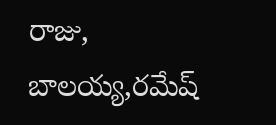రాజు, బాలయ్య,రమేష్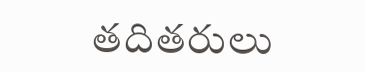తదితరులు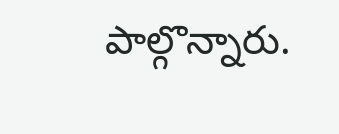పాల్గొన్నారు.